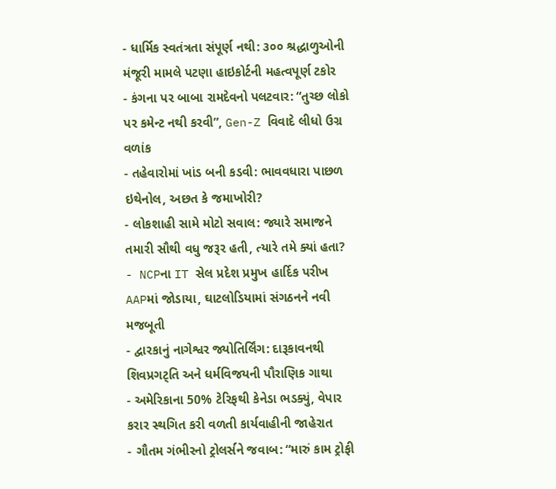- ધાર્મિક સ્વતંત્રતા સંપૂર્ણ નથી: ૩૦૦ શ્રદ્ધાળુઓની મંજૂરી મામલે પટણા હાઇકોર્ટની મહત્વપૂર્ણ ટકોર
- કંગના પર બાબા રામદેવનો પલટવાર: “તુચ્છ લોકો પર કમેન્ટ નથી કરવી”, Gen-Z વિવાદે લીધો ઉગ્ર વળાંક
- તહેવારોમાં ખાંડ બની કડવી: ભાવવધારા પાછળ ઇથેનોલ, અછત કે જમાખોરી?
- લોકશાહી સામે મોટો સવાલ: જ્યારે સમાજને તમારી સૌથી વધુ જરૂર હતી, ત્યારે તમે ક્યાં હતા?
- NCPના IT સેલ પ્રદેશ પ્રમુખ હાર્દિક પરીખ AAPમાં જોડાયા, ઘાટલોડિયામાં સંગઠનને નવી મજબૂતી
- દ્વારકાનું નાગેશ્વર જ્યોતિર્લિંગ: દારૂકાવનથી શિવપ્રગટ્તિ અને ધર્મવિજયની પૌરાણિક ગાથા
- અમેરિકાના 50% ટેરિફથી કેનેડા ભડક્યું, વેપાર કરાર સ્થગિત કરી વળતી કાર્યવાહીની જાહેરાત
- ગૌતમ ગંભીરનો ટ્રોલર્સને જવાબ: “મારું કામ ટ્રોફી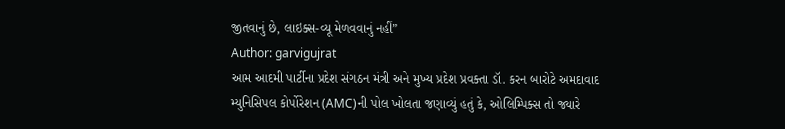જીતવાનું છે, લાઇક્સ-વ્યૂ મેળવવાનું નહીં”
Author: garvigujrat
આમ આદમી પાર્ટીના પ્રદેશ સંગઠન મંત્રી અને મુખ્ય પ્રદેશ પ્રવક્તા ડૉ. કરન બારોટે અમદાવાદ મ્યુનિસિપલ કોર્પોરેશન (AMC)ની પોલ ખોલતા જણાવ્યું હતું કે, ઓલિમ્પિક્સ તો જ્યારે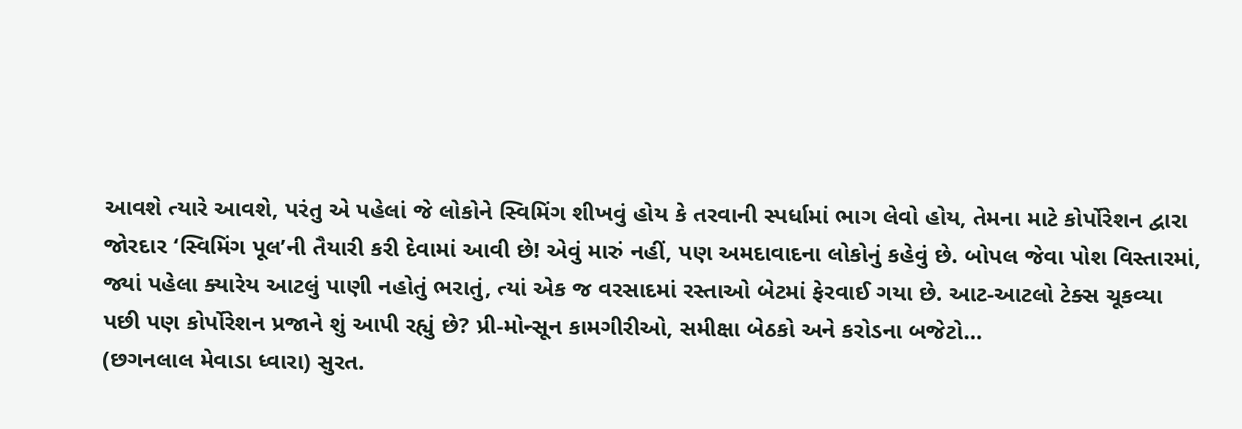આવશે ત્યારે આવશે, પરંતુ એ પહેલાં જે લોકોને સ્વિમિંગ શીખવું હોય કે તરવાની સ્પર્ધામાં ભાગ લેવો હોય, તેમના માટે કોર્પોરેશન દ્વારા જોરદાર ‘સ્વિમિંગ પૂલ’ની તૈયારી કરી દેવામાં આવી છે! એવું મારું નહીં, પણ અમદાવાદના લોકોનું કહેવું છે. બોપલ જેવા પોશ વિસ્તારમાં, જ્યાં પહેલા ક્યારેય આટલું પાણી નહોતું ભરાતું, ત્યાં એક જ વરસાદમાં રસ્તાઓ બેટમાં ફેરવાઈ ગયા છે. આટ-આટલો ટેક્સ ચૂકવ્યા પછી પણ કોર્પોરેશન પ્રજાને શું આપી રહ્યું છે? પ્રી-મોન્સૂન કામગીરીઓ, સમીક્ષા બેઠકો અને કરોડના બજેટો…
(છગનલાલ મેવાડા ધ્વારા) સુરત.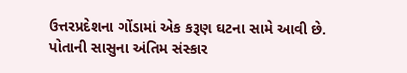ઉત્તરપ્રદેશના ગોંડામાં એક કરૂણ ઘટના સામે આવી છે. પોતાની સાસુના અંતિમ સંસ્કાર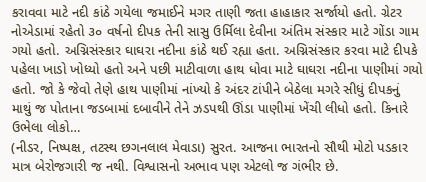કરાવવા માટે નદી કાંઠે ગયેલા જમાઈને મગર તાણી જતા હાહાકાર સર્જાયો હતો. ગ્રેટર નોએડામાં રહેતો ૩૦ વર્ષનો દીપક તેની સાસુ ઉર્મિલા દેવીના અંતિમ સંસ્કાર માટે ગોંડા ગામ ગયો હતો. અગ્નિસંસ્કાર ઘાઘરા નદીના કાંઠે થઈ રહ્યા હતા. અગ્નિસંસ્કાર કરવા માટે દીપકે પહેલા ખાડો ખોધ્યો હતો અને પછી માટીવાળા હાથ ધોવા માટે ઘાઘરા નદીના પાણીમાં ગયો હતો. જો કે જેવો તેણે હાથ પાણીમાં નાંખ્યો કે અંદર ટાંપીને બેઠેલા મગરે સીધું દીપકનું માથું જ પોતાના જડબામાં દબાવીને તેને ઝડપથી ઊંડા પાણીમાં ખેંચી લીધો હતો. કિનારે ઉભેલા લોકો…
(નીડર, નિષ્પક્ષ, તટસ્થ છગનલાલ મેવાડા) સુરત. આજના ભારતનો સૌથી મોટો પડકાર માત્ર બેરોજગારી જ નથી. વિશ્વાસનો અભાવ પણ એટલો જ ગંભીર છે.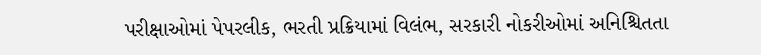પરીક્ષાઓમાં પેપરલીક, ભરતી પ્રક્રિયામાં વિલંભ, સરકારી નોકરીઓમાં અનિશ્ચિતતા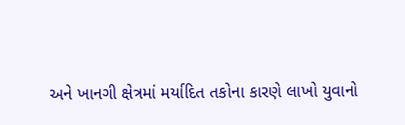અને ખાનગી ક્ષેત્રમાં મર્યાદિત તકોના કારણે લાખો યુવાનો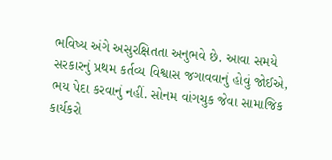ભવિષ્ય અંગે અસુરક્ષિતતા અનુભવે છે. આવા સમયે સરકારનું પ્રથમ કર્તવ્ય વિશ્વાસ જગાવવાનું હોવું જોઈએ, ભય પેદા કરવાનું નહીં. સોનમ વાંગચુક જેવા સામાજિક કાર્યકરો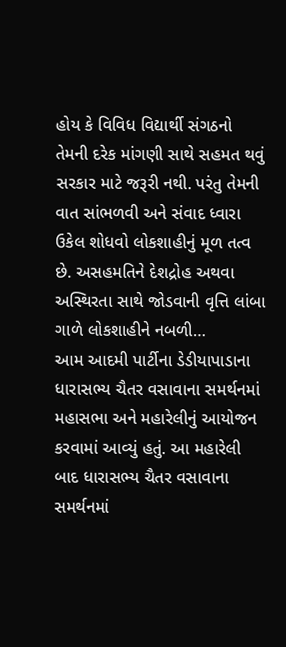હોય કે વિવિધ વિદ્યાર્થી સંગઠનો તેમની દરેક માંગણી સાથે સહમત થવું સરકાર માટે જરૂરી નથી. પરંતુ તેમની વાત સાંભળવી અને સંવાદ ધ્વારા ઉકેલ શોધવો લોકશાહીનું મૂળ તત્વ છે. અસહમતિને દેશદ્રોહ અથવા અસ્થિરતા સાથે જોડવાની વૃત્તિ લાંબા ગાળે લોકશાહીને નબળી…
આમ આદમી પાર્ટીના ડેડીયાપાડાના ધારાસભ્ય ચૈતર વસાવાના સમર્થનમાં મહાસભા અને મહારેલીનું આયોજન કરવામાં આવ્યું હતું. આ મહારેલી બાદ ધારાસભ્ય ચૈતર વસાવાના સમર્થનમાં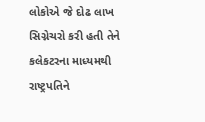લોકોએ જે દોઢ લાખ સિગ્નેચરો કરી હતી તેને કલેકટરના માધ્યમથી રાષ્ટ્રપતિને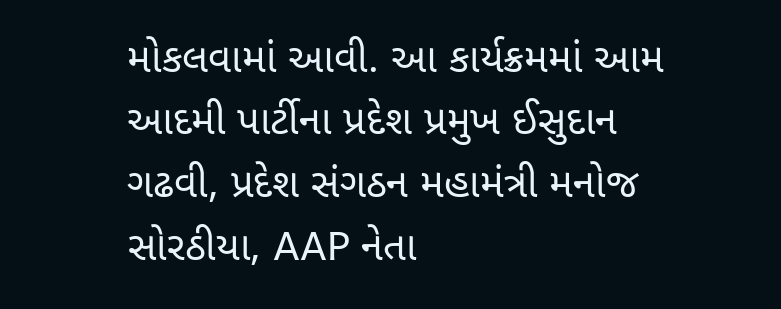મોકલવામાં આવી. આ કાર્યક્રમમાં આમ આદમી પાર્ટીના પ્રદેશ પ્રમુખ ઈસુદાન ગઢવી, પ્રદેશ સંગઠન મહામંત્રી મનોજ સોરઠીયા, AAP નેતા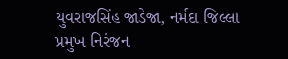યુવરાજસિંહ જાડેજા, નર્મદા જિલ્લા પ્રમુખ નિરંજન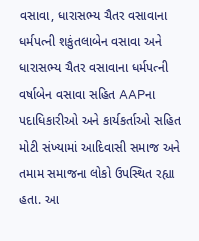વસાવા, ધારાસભ્ય ચૈતર વસાવાના ધર્મપત્ની શકુંતલાબેન વસાવા અને ધારાસભ્ય ચૈતર વસાવાના ધર્મપત્ની વર્ષાબેન વસાવા સહિત AAPના પદાધિકારીઓ અને કાર્યકર્તાઓ સહિત મોટી સંખ્યામાં આદિવાસી સમાજ અને તમામ સમાજના લોકો ઉપસ્થિત રહ્યા હતા. આ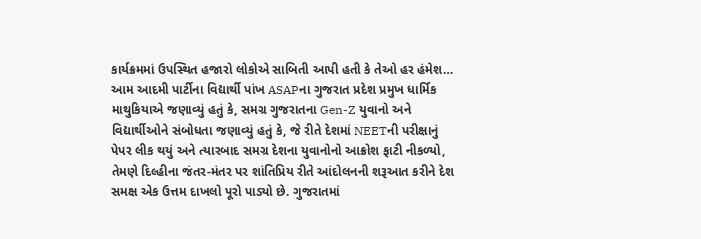કાર્યક્રમમાં ઉપસ્થિત હજારો લોકોએ સાબિતી આપી હતી કે તેઓ હર હંમેશ…
આમ આદમી પાર્ટીના વિદ્યાર્થી પાંખ ASAPના ગુજરાત પ્રદેશ પ્રમુખ ધાર્મિક માથુકિયાએ જણાવ્યું હતું કે, સમગ્ર ગુજરાતના Gen-Z યુવાનો અને વિદ્યાર્થીઓને સંબોધતા જણાવ્યું હતું કે, જે રીતે દેશમાં NEETની પરીક્ષાનું પેપર લીક થયું અને ત્યારબાદ સમગ્ર દેશના યુવાનોનો આક્રોશ ફાટી નીકળ્યો, તેમણે દિલ્હીના જંતર-મંતર પર શાંતિપ્રિય રીતે આંદોલનની શરૂઆત કરીને દેશ સમક્ષ એક ઉત્તમ દાખલો પૂરો પાડ્યો છે. ગુજરાતમાં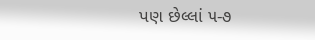પણ છેલ્લાં ૫-૭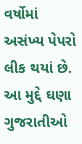વર્ષોમાં અસંખ્ય પેપરો લીક થયાં છે. આ મુદ્દે ઘણા ગુજરાતીઓ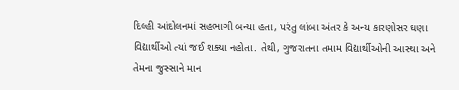દિલ્હી આંદોલનમાં સહભાગી બન્યા હતા, પરંતુ લાંબા અંતર કે અન્ય કારણોસર ઘણા વિદ્યાર્થીઓ ત્યાં જઈ શક્યા નહોતા. તેથી, ગુજરાતના તમામ વિદ્યાર્થીઓની આસ્થા અને તેમના જુસ્સાને માન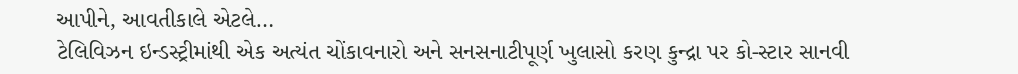આપીને, આવતીકાલે એટલે…
ટેલિવિઝન ઇન્ડસ્ટ્રીમાંથી એક અત્યંત ચોંકાવનારો અને સનસનાટીપૂર્ણ ખુલાસો કરણ કુન્દ્રા પર કો-સ્ટાર સાનવી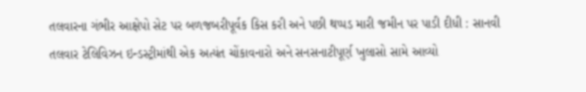તલવારના ગંભીર આક્ષેપો સેટ પર બળજબરીપૂર્વક કિસ કરી અને પછી થપ્પડ મારી જમીન પર પાડી દીધી : સાનવી તલવાર ટેલિવિઝન ઇન્ડસ્ટ્રીમાંથી એક અત્યંત ચોંકાવનારો અને સનસનાટીપૂર્ણ ખુલાસો સામે આવ્યો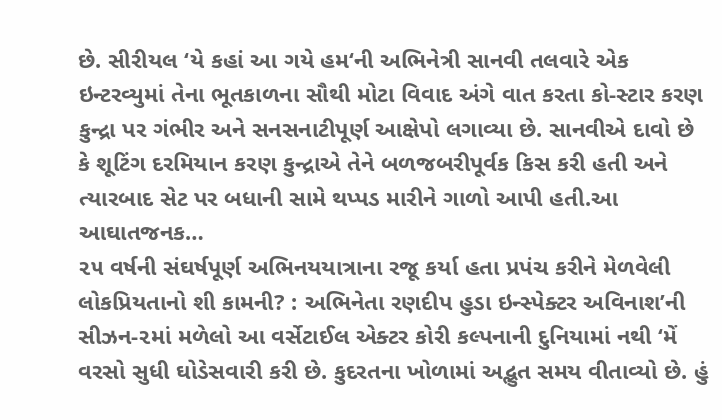છે. સીરીયલ ‘યે કહાં આ ગયે હમ‘ની અભિનેત્રી સાનવી તલવારે એક ઇન્ટરવ્યુમાં તેના ભૂતકાળના સૌથી મોટા વિવાદ અંગે વાત કરતા કો-સ્ટાર કરણ કુન્દ્રા પર ગંભીર અને સનસનાટીપૂર્ણ આક્ષેપો લગાવ્યા છે. સાનવીએ દાવો છે કે શૂટિંગ દરમિયાન કરણ કુન્દ્રાએ તેને બળજબરીપૂર્વક કિસ કરી હતી અને ત્યારબાદ સેટ પર બધાની સામે થપ્પડ મારીને ગાળો આપી હતી.આ આઘાતજનક…
૨૫ વર્ષની સંઘર્ષપૂર્ણ અભિનયયાત્રાના રજૂ કર્યા હતા પ્રપંચ કરીને મેળવેલી લોકપ્રિયતાનો શી કામની? : અભિનેતા રણદીપ હુડા ઇન્સ્પેક્ટર અવિનાશ’ની સીઝન-૨માં મળેલો આ વર્સેટાઈલ એક્ટર કોરી કલ્પનાની દુનિયામાં નથી ‘મેં વરસો સુધી ઘોડેસવારી કરી છે. કુદરતના ખોળામાં અદ્ભુત સમય વીતાવ્યો છે. હું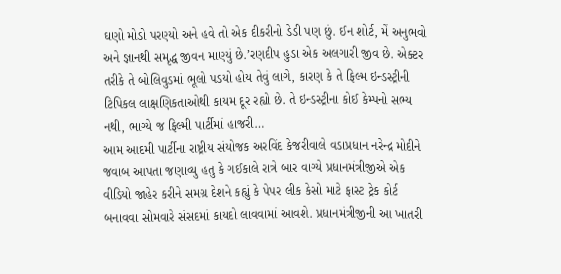ઘણો મોડો પરણ્યો અને હવે તો એક દીકરીનો ડેડી પણ છું. ઈન શોર્ટ, મેં અનુભવો અને જ્ઞાનથી સમૃદ્ધ જીવન માણ્યું છે.’રણદીપ હુડા એક અલગારી જીવ છે. એક્ટર તરીકે તે બોલિવુડમાં ભૂલો પડયો હોય તેવું લાગે, કારણ કે તે ફિલ્મ ઇન્ડસ્ટ્રીની ટિપિકલ લાક્ષણિકતાઓથી કાયમ દૂર રહ્યો છે. તે ઇન્ડસ્ટ્રીના કોઈ કેમ્પનો સભ્ય નથી, ભાગ્યે જ ફિલ્મી પાર્ટીમાં હાજરી…
આમ આદમી પાર્ટીના રાષ્ટ્રીય સંયોજક અરવિંદ કેજરીવાલે વડાપ્રધાન નરેન્દ્ર મોદીને જવાબ આપતા જણાવ્યુ હતુ કે ગઈકાલે રાત્રે બાર વાગ્યે પ્રધાનમંત્રીજીએ એક વીડિયો જાહેર કરીને સમગ્ર દેશને કહ્યું કે પેપર લીક કેસો માટે ફાસ્ટ ટ્રેક કોર્ટ બનાવવા સોમવારે સંસદમાં કાયદો લાવવામાં આવશે. પ્રધાનમંત્રીજીની આ ખાતરી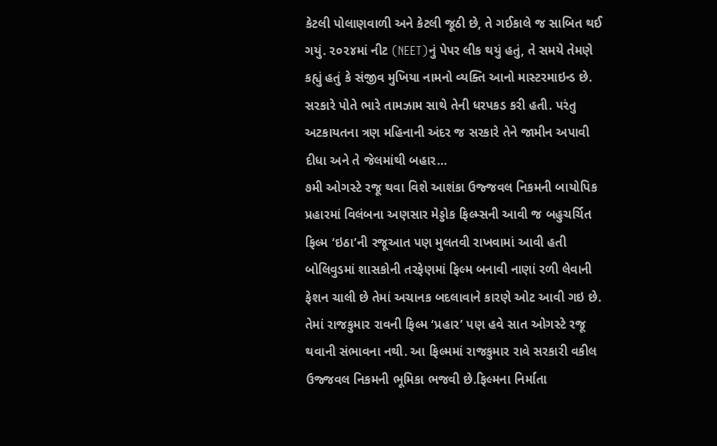કેટલી પોલાણવાળી અને કેટલી જૂઠી છે, તે ગઈકાલે જ સાબિત થઈ ગયું. ૨૦૨૪માં નીટ (NEET)નું પેપર લીક થયું હતું, તે સમયે તેમણે કહ્યું હતું કે સંજીવ મુખિયા નામનો વ્યક્તિ આનો માસ્ટરમાઇન્ડ છે. સરકારે પોતે ભારે તામઝામ સાથે તેની ધરપકડ કરી હતી. પરંતુ અટકાયતના ત્રણ મહિનાની અંદર જ સરકારે તેને જામીન અપાવી દીધા અને તે જેલમાંથી બહાર…
૭મી ઓગસ્ટે રજૂ થવા વિશે આશંકા ઉજ્જવલ નિકમની બાયોપિક પ્રહારમાં વિલંબના અણસાર મેડ્ડોક ફિલ્મ્સની આવી જ બહુચર્ચિત ફિલ્મ ‘ઇઠા’ની રજૂઆત પણ મુલતવી રાખવામાં આવી હતી બોલિવુડમાં શાસકોની તરફેણમાં ફિલ્મ બનાવી નાણાં રળી લેવાની ફેશન ચાલી છે તેમાં અચાનક બદલાવાને કારણે ઓટ આવી ગઇ છે. તેમાં રાજકુમાર રાવની ફિલ્મ ‘પ્રહાર’ પણ હવે સાત ઓગસ્ટે રજૂ થવાની સંભાવના નથી. આ ફિલ્મમાં રાજકુમાર રાવે સરકારી વકીલ ઉજ્જવલ નિકમની ભૂમિકા ભજવી છે.ફિલ્મના નિર્માતા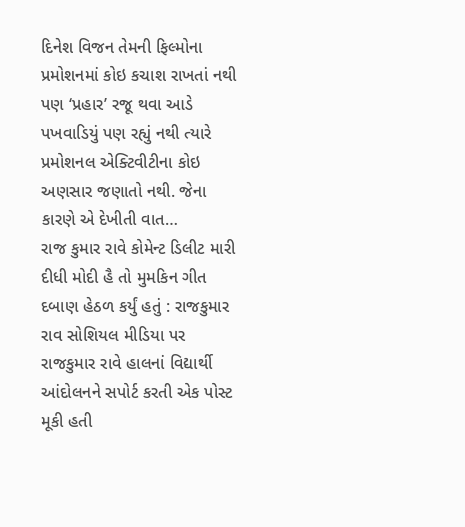દિનેશ વિજન તેમની ફિલ્મોના પ્રમોશનમાં કોઇ કચાશ રાખતાં નથી પણ ‘પ્રહાર’ રજૂ થવા આડે પખવાડિયું પણ રહ્યું નથી ત્યારે પ્રમોશનલ એક્ટિવીટીના કોઇ અણસાર જણાતો નથી. જેના કારણે એ દેખીતી વાત…
રાજ કુમાર રાવે કોમેન્ટ ડિલીટ મારી દીધી મોદી હૈ તો મુમકિન ગીત દબાણ હેઠળ કર્યું હતું : રાજકુમાર રાવ સોશિયલ મીડિયા પર રાજકુમાર રાવે હાલનાં વિદ્યાર્થી આંદોલનને સપોર્ટ કરતી એક પોસ્ટ મૂકી હતી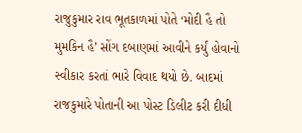રાજુકુમાર રાવ ભૂતકાળમાં પોતે ‘મોદી હૈ તો મુમકિન હૈ’ સોંગ દબાણમાં આવીને કર્યું હોવાનો સ્વીકાર કરતાં ભારે વિવાદ થયો છે. બાદમાં રાજકુમારે પોતાની આ પોસ્ટ ડિલીટ કરી દીધી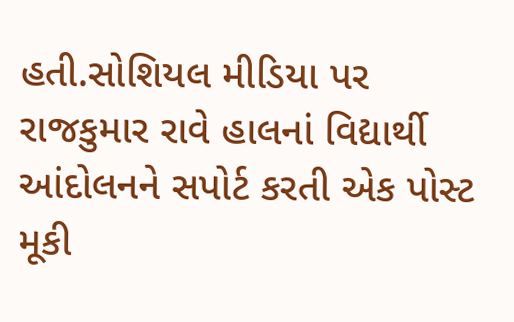હતી.સોશિયલ મીડિયા પર રાજકુમાર રાવે હાલનાં વિદ્યાર્થી આંદોલનને સપોર્ટ કરતી એક પોસ્ટ મૂકી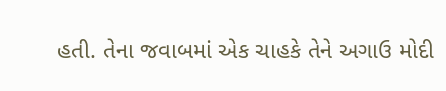હતી. તેના જવાબમાં એક ચાહકે તેને અગાઉ મોદી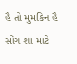હૈ તો મુમકિન હૈ સોંગ શા માટે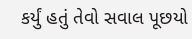કર્યું હતું તેવો સવાલ પૂછયો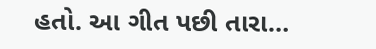હતો. આ ગીત પછી તારા…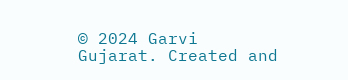© 2024 Garvi Gujarat. Created and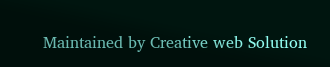Maintained by Creative web Solution